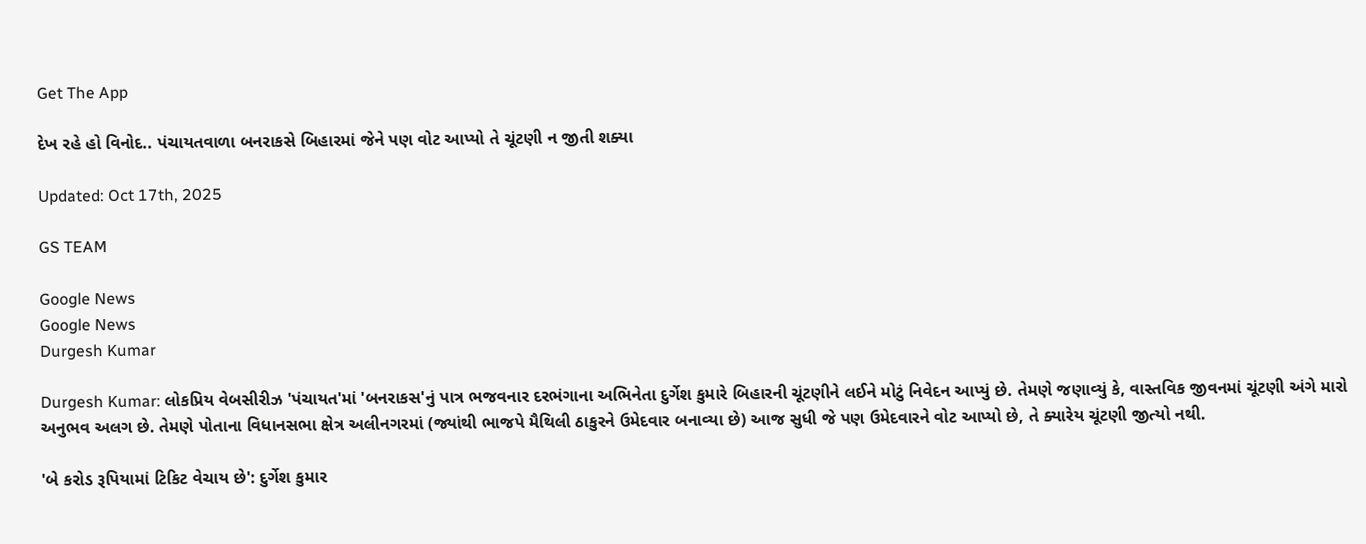Get The App

દેખ રહે હો વિનોદ.. પંચાયતવાળા બનરાકસે બિહારમાં જેને પણ વોટ આપ્યો તે ચૂંટણી ન જીતી શક્યા

Updated: Oct 17th, 2025

GS TEAM

Google News
Google News
Durgesh Kumar

Durgesh Kumar: લોકપ્રિય વેબસીરીઝ 'પંચાયત'માં 'બનરાકસ'નું પાત્ર ભજવનાર દરભંગાના અભિનેતા દુર્ગેશ કુમારે બિહારની ચૂંટણીને લઈને મોટું નિવેદન આપ્યું છે. તેમણે જણાવ્યું કે, વાસ્તવિક જીવનમાં ચૂંટણી અંગે મારો અનુભવ અલગ છે. તેમણે પોતાના વિધાનસભા ક્ષેત્ર અલીનગરમાં (જ્યાંથી ભાજપે મૈથિલી ઠાકુરને ઉમેદવાર બનાવ્યા છે) આજ સુધી જે પણ ઉમેદવારને વોટ આપ્યો છે, તે ક્યારેય ચૂંટણી જીત્યો નથી.

'બે કરોડ રૂપિયામાં ટિકિટ વેચાય છે': દુર્ગેશ કુમાર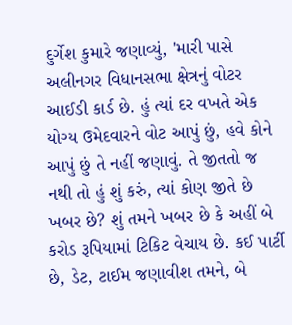દુર્ગેશ કુમારે જણાવ્યું, 'મારી પાસે અલીનગર વિધાનસભા ક્ષેત્રનું વોટર આઈડી કાર્ડ છે. હું ત્યાં દર વખતે એક યોગ્ય ઉમેદવારને વોટ આપું છું, હવે કોને આપું છું તે નહીં જણાવું. તે જીતતો જ નથી તો હું શું કરું, ત્યાં કોણ જીતે છે ખબર છે? શું તમને ખબર છે કે અહીં બે કરોડ રૂપિયામાં ટિકિટ વેચાય છે. કઈ પાર્ટી છે, ડેટ, ટાઈમ જણાવીશ તમને, બે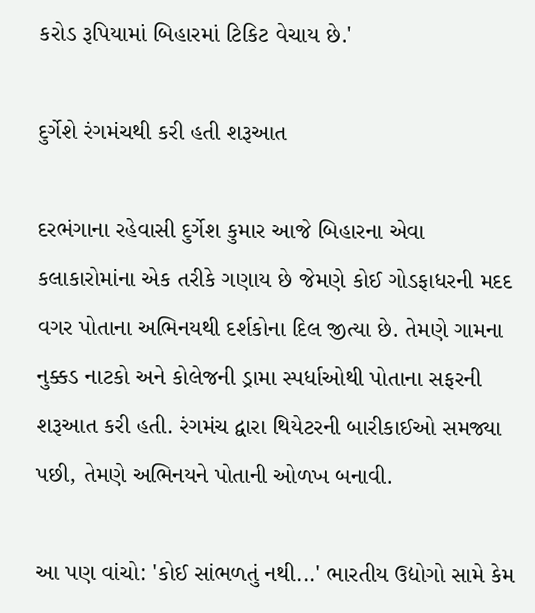કરોડ રૂપિયામાં બિહારમાં ટિકિટ વેચાય છે.'

દુર્ગેશે રંગમંચથી કરી હતી શરૂઆત

દરભંગાના રહેવાસી દુર્ગેશ કુમાર આજે બિહારના એવા કલાકારોમાંના એક તરીકે ગણાય છે જેમણે કોઈ ગોડફાધરની મદદ વગર પોતાના અભિનયથી દર્શકોના દિલ જીત્યા છે. તેમણે ગામના નુક્કડ નાટકો અને કોલેજની ડ્રામા સ્પર્ધાઓથી પોતાના સફરની શરૂઆત કરી હતી. રંગમંચ દ્વારા થિયેટરની બારીકાઈઓ સમજ્યા પછી, તેમણે અભિનયને પોતાની ઓળખ બનાવી.

આ પણ વાંચો: 'કોઈ સાંભળતું નથી...' ભારતીય ઉદ્યોગો સામે કેમ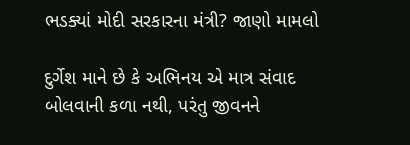ભડક્યાં મોદી સરકારના મંત્રી? જાણો મામલો

દુર્ગેશ માને છે કે અભિનય એ માત્ર સંવાદ બોલવાની કળા નથી, પરંતુ જીવનને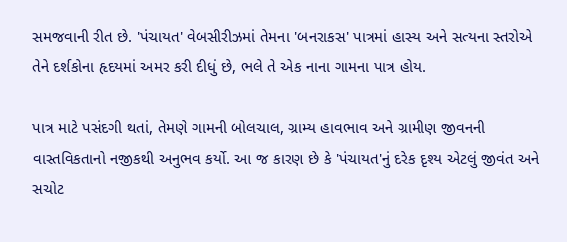સમજવાની રીત છે. 'પંચાયત' વેબસીરીઝમાં તેમના 'બનરાકસ' પાત્રમાં હાસ્ય અને સત્યના સ્તરોએ તેને દર્શકોના હૃદયમાં અમર કરી દીધું છે, ભલે તે એક નાના ગામના પાત્ર હોય.

પાત્ર માટે પસંદગી થતાં, તેમણે ગામની બોલચાલ, ગ્રામ્ય હાવભાવ અને ગ્રામીણ જીવનની વાસ્તવિકતાનો નજીકથી અનુભવ કર્યો. આ જ કારણ છે કે 'પંચાયત'નું દરેક દૃશ્ય એટલું જીવંત અને સચોટ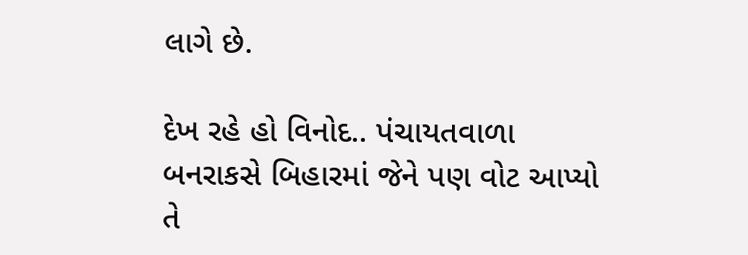લાગે છે.

દેખ રહે હો વિનોદ.. પંચાયતવાળા બનરાકસે બિહારમાં જેને પણ વોટ આપ્યો તે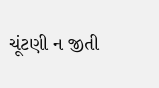ચૂંટણી ન જીતી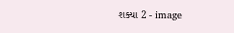શક્યા 2 - image